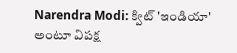Narendra Modi: క్విట్ 'ఇండియా' అంటూ విపక్ష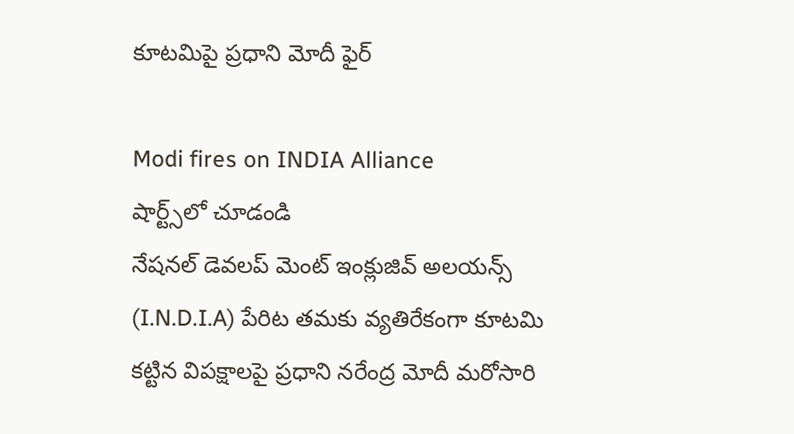కూటమిపై ప్రధాని మోదీ ఫైర్

Modi fires on INDIA Alliance
షార్ట్స్‌లో చూడండి
నేషనల్ డెవలప్ మెంట్ ఇంక్లుజివ్ అలయన్స్ (I.N.D.I.A) పేరిట తమకు వ్యతిరేకంగా కూటమి కట్టిన విపక్షాలపై ప్రధాని నరేంద్ర మోదీ మరోసారి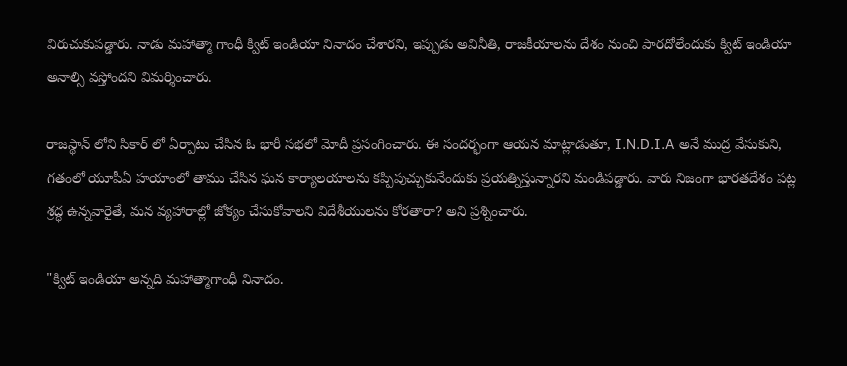విరుచుకుపడ్డారు. నాడు మహాత్మా గాంధీ క్విట్ ఇండియా నినాదం చేశారని, ఇప్పుడు అవినీతి, రాజకీయాలను దేశం నుంచి పారదోలేందుకు క్విట్ ఇండియా అనాల్సి వస్తోందని విమర్శించారు.

రాజస్థాన్ లోని సికార్ లో ఏర్పాటు చేసిన ఓ భారీ సభలో మోదీ ప్రసంగించారు. ఈ సందర్భంగా ఆయన మాట్లాడుతూ, I.N.D.I.A అనే ముద్ర వేసుకుని, గతంలో యూపీఏ హయాంలో తాము చేసిన ఘన కార్యాలయాలను కప్పిపుచ్చుకునేందుకు ప్రయత్నిస్తున్నారని మండిపడ్డారు. వారు నిజంగా భారతదేశం పట్ల శ్రద్ధ ఉన్నవారైతే, మన వ్యహారాల్లో జోక్యం చేసుకోవాలని విదేశీయులను కోరతారా? అని ప్రశ్నించారు.

"క్విట్ ఇండియా అన్నది మహాత్మాగాంధీ నినాదం.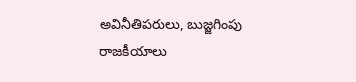అవినీతిపరులు, బుజ్జగింపు రాజకీయాలు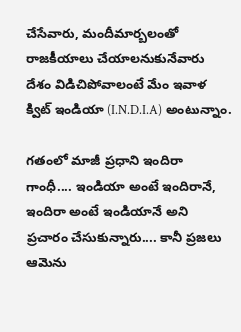చేసేవారు, మందీమార్బలంతో రాజకీయాలు చేయాలనుకునేవారు దేశం విడిచిపోవాలంటే మేం ఇవాళ క్విట్ ఇండియా (I.N.D.I.A) అంటున్నాం.

గతంలో మాజీ ప్రధాని ఇందిరా గాంధీ.... ఇండియా అంటే ఇందిరానే, ఇందిరా అంటే ఇండియానే అని ప్రచారం చేసుకున్నారు.... కానీ ప్రజలు ఆమెను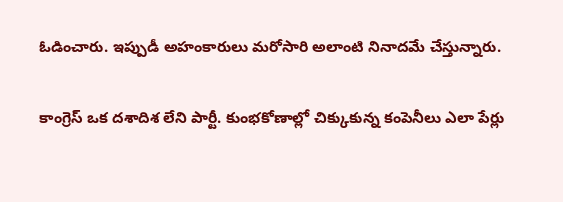ఓడించారు. ఇప్పుడీ అహంకారులు మరోసారి అలాంటి నినాదమే చేస్తున్నారు.

కాంగ్రెస్ ఒక దశాదిశ లేని పార్టీ. కుంభకోణాల్లో చిక్కుకున్న కంపెనీలు ఎలా పేర్లు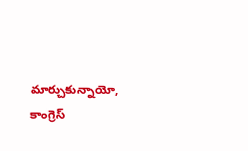మార్చుకున్నాయో, కాంగ్రెస్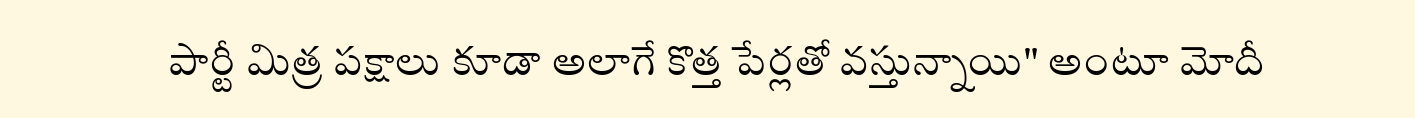పార్టీ మిత్ర పక్షాలు కూడా అలాగే కొత్త పేర్లతో వస్తున్నాయి" అంటూ మోదీ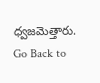ధ్వజమెత్తారు.
Go Back to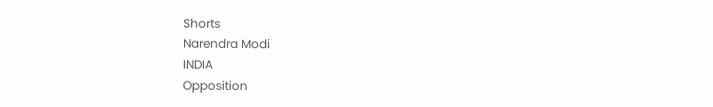Shorts
Narendra Modi
INDIA
Opposition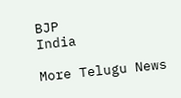BJP
India

More Telugu News